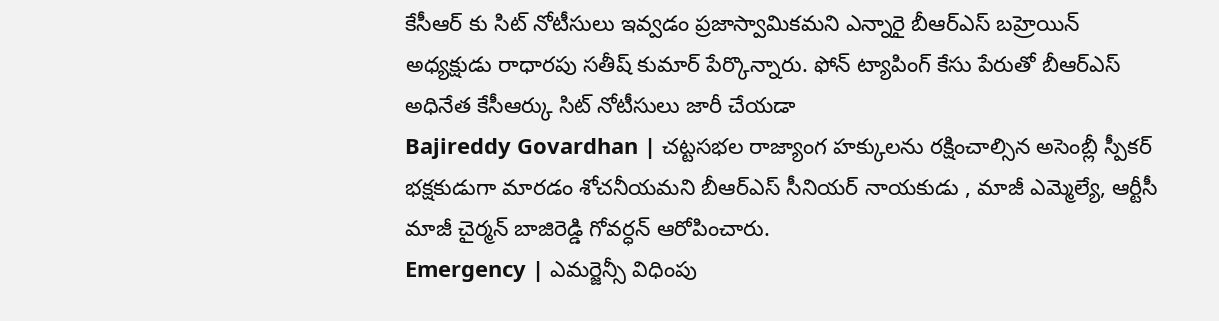కేసీఆర్ కు సిట్ నోటీసులు ఇవ్వడం ప్రజాస్వామికమని ఎన్నారై బీఆర్ఎస్ బహ్రెయిన్ అధ్యక్షుడు రాధారపు సతీష్ కుమార్ పేర్కొన్నారు. ఫోన్ ట్యాపింగ్ కేసు పేరుతో బీఆర్ఎస్ అధినేత కేసీఆర్కు సిట్ నోటీసులు జారీ చేయడా
Bajireddy Govardhan | చట్టసభల రాజ్యాంగ హక్కులను రక్షించాల్సిన అసెంబ్లీ స్పీకర్ భక్షకుడుగా మారడం శోచనీయమని బీఆర్ఎస్ సీనియర్ నాయకుడు , మాజీ ఎమ్మెల్యే, ఆర్టీసీ మాజీ చైర్మన్ బాజిరెడ్డి గోవర్ధన్ ఆరోపించారు.
Emergency | ఎమర్జెన్సీ విధింపు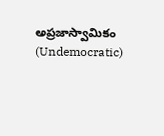అప్రజాస్వామికం (Undemocratic)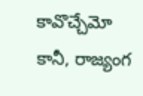కావొచ్చేమో కానీ, రాజ్యంగ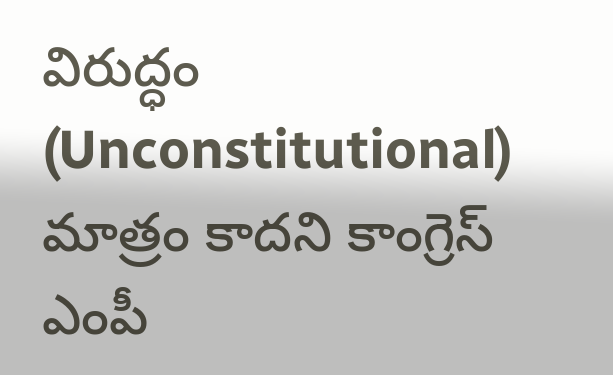విరుద్ధం (Unconstitutional) మాత్రం కాదని కాంగ్రెస్ ఎంపీ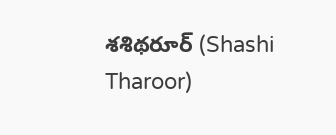శశిథరూర్ (Shashi Tharoor)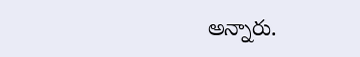అన్నారు.